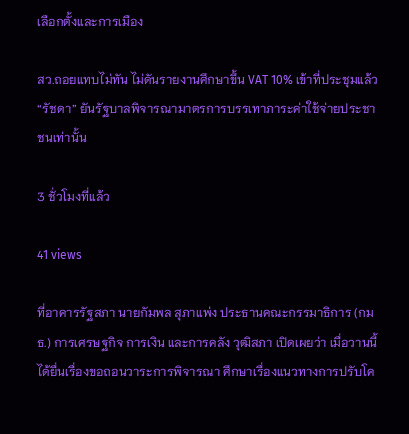เลือกตั้งและการเมือง

สว.ถอยแทบไม่ทัน ไม่ดันรายงานศึกษาขึ้น VAT 10% เข้าที่ประชุมแล้ว “รัชดา” ยันรัฐบาลพิจารณามาตรการบรรเทาภาระค่าใช้จ่ายประชาชนเท่านั้น

3 ชั่วโมงที่แล้ว

41 views

ที่อาคารรัฐสภา นายกัมพล สุภาแพ่ง ประธานคณะกรรมาธิการ (กมธ.) การเศรษฐกิจ การเงิน และการคลัง วุฒิสภา เปิดเผยว่า เมื่อวานนี้ได้ยื่นเรื่องขอถอนวาระการพิจารณา ศึกษาเรื่องแนวทางการปรับโค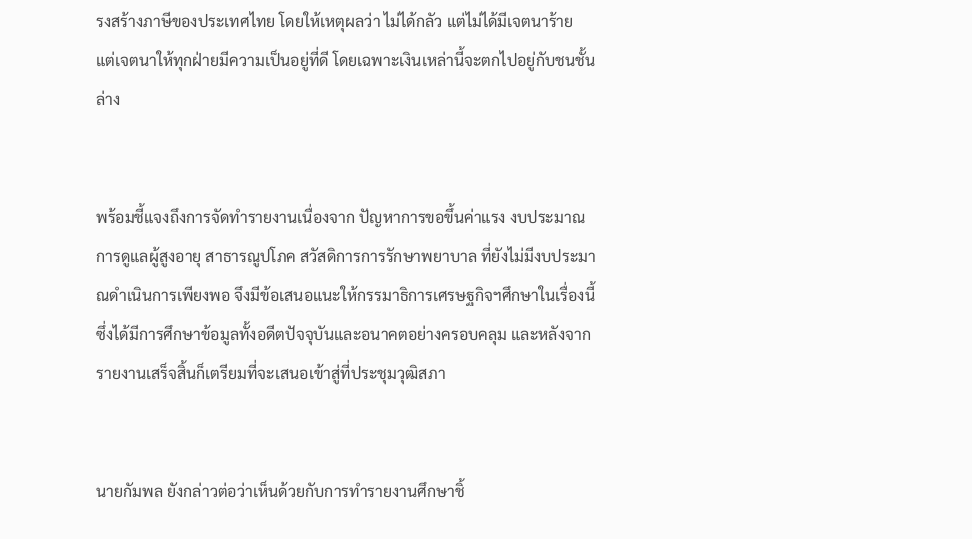รงสร้างภาษีของประเทศไทย โดยให้เหตุผลว่า ไม่ได้กลัว แต่ไม่ได้มีเจตนาร้าย แต่เจตนาให้ทุกฝ่ายมีความเป็นอยู่ที่ดี โดยเฉพาะเงินเหล่านี้จะตกไปอยู่กับชนชั้นล่าง


พร้อมชี้แจงถึงการจัดทำรายงานเนื่องจาก ปัญหาการขอขึ้นค่าแรง งบประมาณการดูแลผู้สูงอายุ สาธารณูปโภค สวัสดิการการรักษาพยาบาล ที่ยังไม่มีงบประมาณดำเนินการเพียงพอ จึงมีข้อเสนอแนะให้กรรมาธิการเศรษฐกิจฯศึกษาในเรื่องนี้ ซึ่งได้มีการศึกษาข้อมูลทั้งอดีตปัจจุบันและอนาคตอย่างครอบคลุม และหลังจากรายงานเสร็จสิ้นก็เตรียมที่จะเสนอเข้าสู่ที่ประชุมวุฒิสภา


นายกัมพล ยังกล่าวต่อว่าเห็นด้วยกับการทำรายงานศึกษาชิ้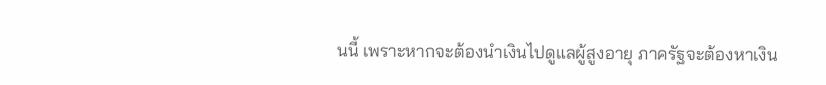นนี้ เพราะหากจะต้องนำเงินไปดูแลผู้สูงอายุ ภาครัฐจะต้องหาเงิน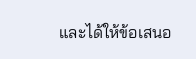และได้ให้ข้อเสนอ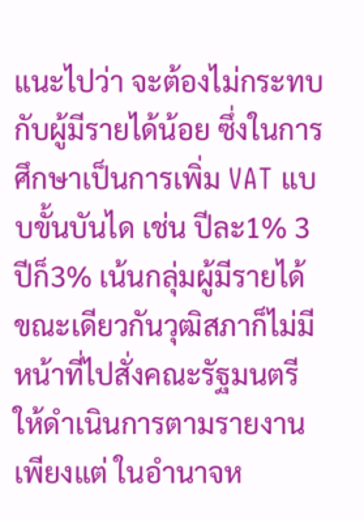แนะไปว่า จะต้องไม่กระทบกับผู้มีรายได้น้อย ซึ่งในการศึกษาเป็นการเพิ่ม VAT แบบขั้นบันได เช่น ปีละ1% 3ปีก็3% เน้นกลุ่มผู้มีรายได้ ขณะเดียวกันวุฒิสภาก็ไม่มีหน้าที่ไปสั่งคณะรัฐมนตรีให้ดำเนินการตามรายงาน เพียงแต่ ในอำนาจห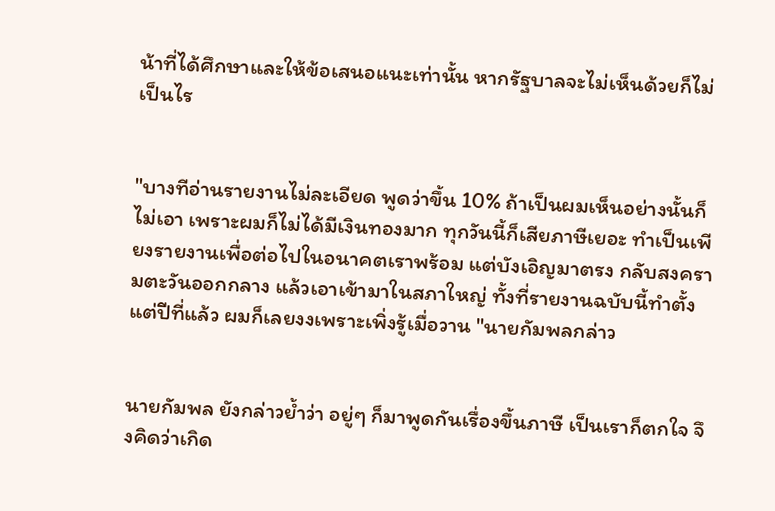น้าที่ได้ศึกษาและให้ข้อเสนอแนะเท่านั้น หากรัฐบาลจะไม่เห็นด้วยก็ไม่เป็นไร


"บางทีอ่านรายงานไม่ละเอียด พูดว่าขึ้น 10% ถ้าเป็นผมเห็นอย่างนั้นก็ไม่เอา เพราะผมก็ไม่ได้มีเงินทองมาก ทุกวันนี้ก็เสียภาษีเยอะ ทำเป็นเพียงรายงานเพื่อต่อไปในอนาคตเราพร้อม แต่บังเอิญมาตรง กลับสงครามตะวันออกกลาง แล้วเอาเข้ามาในสภาใหญ่ ทั้งที่รายงานฉบับนี้ทำตั้งแต่ปีที่แล้ว ผมก็เลยงงเพราะเพิ่งรู้เมื่อวาน "นายกัมพลกล่าว


นายกัมพล ยังกล่าวย้ำว่า อยู่ๆ ก็มาพูดกันเรื่องขึ้นภาษี เป็นเราก็ตกใจ จึงคิดว่าเกิด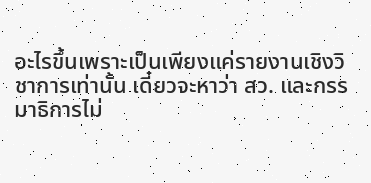อะไรขึ้นเพราะเป็นเพียงแค่รายงานเชิงวิชาการเท่านั้น เดี๋ยวจะหาว่า สว. และกรรมาธิการไม่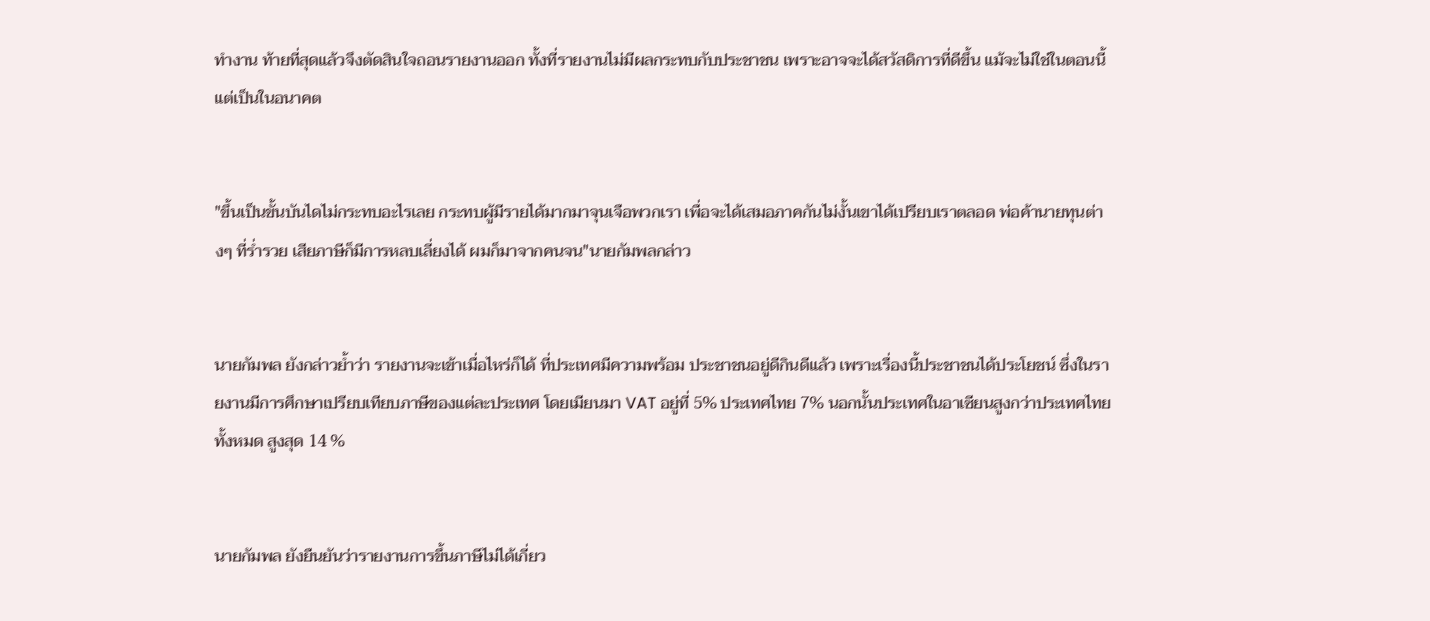ทำงาน ท้ายที่สุดแล้วจึงตัดสินใจถอนรายงานออก ทั้งที่รายงานไม่มีผลกระทบกับประชาชน เพราะอาจจะได้สวัสดิการที่ดีขึ้น แม้จะไม่ใช่ในตอนนี้แต่เป็นในอนาคต


"ขึ้นเป็นขั้นบันไดไม่กระทบอะไรเลย กระทบผู้มีรายได้มากมาจุนเจือพวกเรา เพื่อจะได้เสมอภาคกันไม่งั้นเขาได้เปรียบเราตลอด พ่อค้านายทุนต่างๆ ที่ร่ำรวย เสียภาษีก็มีการหลบเลี่ยงได้ ผมก็มาจากคนจน"นายกัมพลกล่าว


นายกัมพล ยังกล่าวย้ำว่า รายงานจะเข้าเมื่อไหร่ก็ได้ ที่ประเทศมีความพร้อม ประชาชนอยู่ดีกินดีแล้ว เพราะเรื่องนี้ประชาชนได้ประโยชน์ ซึ่งในรายงานมีการศึกษาเปรียบเทียบภาษีของแต่ละประเทศ โดยเมียนมา VAT อยู่ที่ 5% ประเทศไทย 7% นอกนั้นประเทศในอาเซียนสูงกว่าประเทศไทยทั้งหมด สูงสุด 14 %


นายกัมพล ยังยืนยันว่ารายงานการขึ้นภาษีไม่ได้เกี่ยว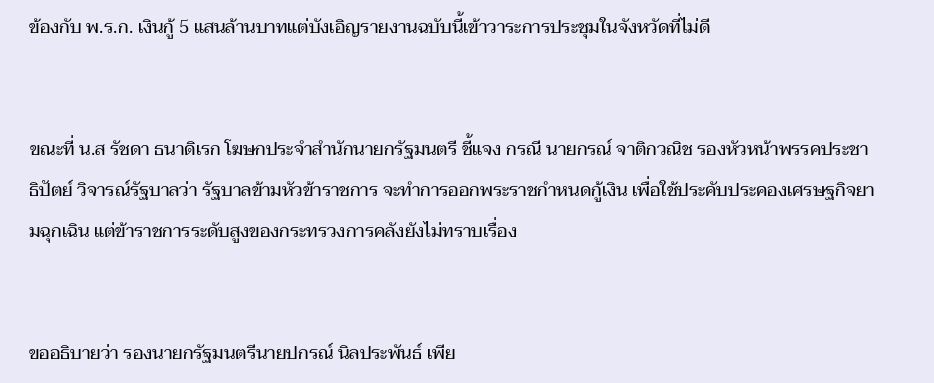ข้องกับ พ.ร.ก. เงินกู้ 5 แสนล้านบาทแต่บังเอิญรายงานฉบับนี้เข้าวาระการประชุมในจังหวัดที่ไม่ดี


ขณะที่ น.ส รัชดา ธนาดิเรก โฆษกประจำสำนักนายกรัฐมนตรี ชี้แจง กรณี นายกรณ์ จาติกวณิช รองหัวหน้าพรรคประชาธิปัตย์ วิจารณ์รัฐบาลว่า รัฐบาลข้ามหัวข้าราชการ จะทำการออกพระราชกำหนดกู้เงิน เพื่อใช้ประคับประคองเศรษฐกิจยามฉุกเฉิน แต่ข้าราชการระดับสูงของกระทรวงการคลังยังไม่ทราบเรื่อง


ขออธิบายว่า รองนายกรัฐมนตรีนายปกรณ์ นิลประพันธ์ เพีย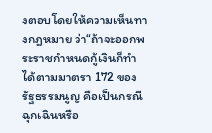งตอบโดยให้ความเห็นทางกฎหมาย ว่า“ถ้าจะออกพระราชกำหนดกู้เงินก็ทำได้ตามมาตรา 172 ของรัฐธรรมนูญ คือเป็นกรณีฉุกเฉินหรือ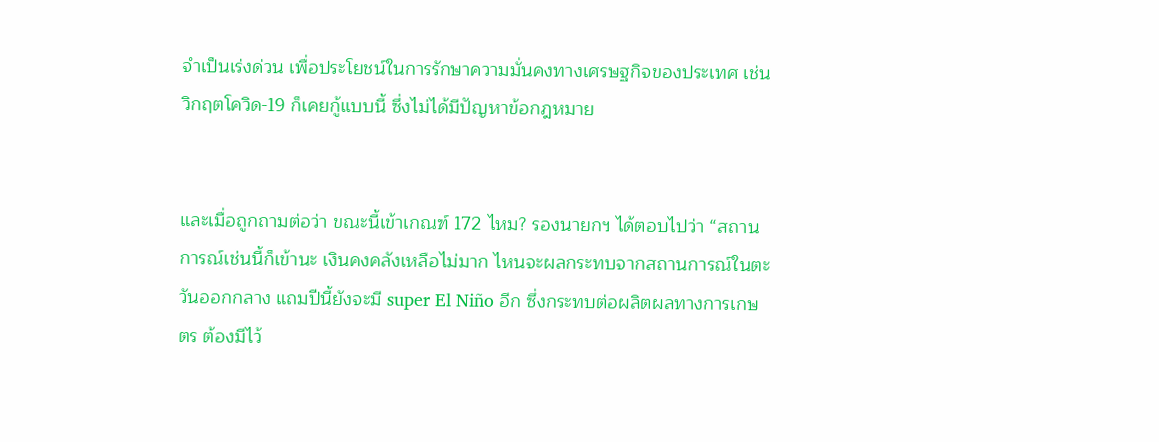จำเป็นเร่งด่วน เพื่อประโยชน์ในการรักษาความมั่นคงทางเศรษฐกิจของประเทศ เช่น วิกฤตโควิด-19 ก็เคยกู้แบบนี้ ซึ่งไม่ได้มีปัญหาข้อกฎหมาย


และเมื่อถูกถามต่อว่า ขณะนี้เข้าเกณฑ์ 172 ไหม? รองนายกฯ ได้ตอบไปว่า “สถานการณ์เช่นนี้ก็เข้านะ เงินคงคลังเหลือไม่มาก ไหนจะผลกระทบจากสถานการณ์ในตะวันออกกลาง แถมปีนี้ยังจะมี super El Niño อีก ซึ่งกระทบต่อผลิตผลทางการเกษตร ต้องมีไว้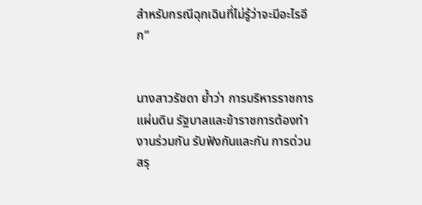สำหรับกรณีฉุกเฉินที่ไม่รู้ว่าจะมีอะไรอีก”


นางสาวรัชดา ย้ำว่า การบริหารราชการแผ่นดิน รัฐบาลและข้าราชการต้องทำงานร่วมกัน รับฟังกันและกัน การด่วนสรุ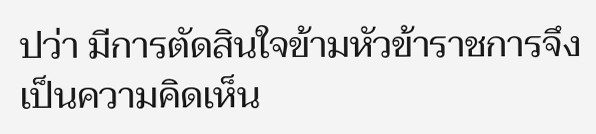ปว่า มีการตัดสินใจข้ามหัวข้าราชการจึงเป็นความคิดเห็น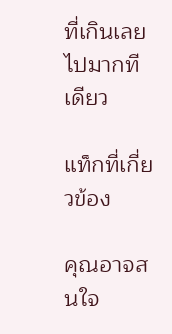ที่เกินเลยไปมากทีเดียว

แท็กที่เกี่ยวข้อง

คุณอาจสนใจ